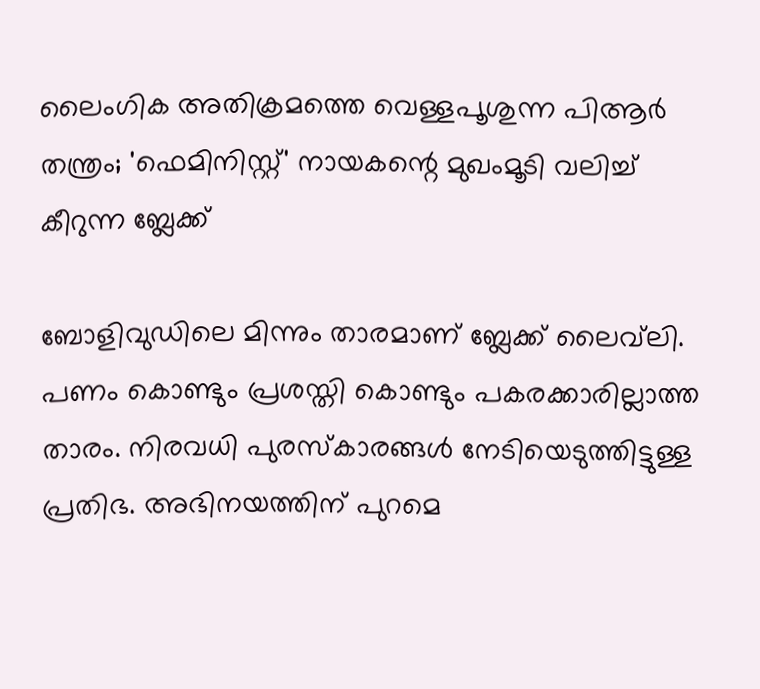ലൈംഗിക അതിക്രമത്തെ വെള്ളപൂശുന്ന പിആര്‍ തന്ത്രം; 'ഫെമിനിസ്റ്റ്' നായകന്റെ മുഖംമൂടി വലിച്ച് കീറുന്ന ബ്ലേക്ക്

ബോളിവുഡിലെ മിന്നും താരമാണ് ബ്ലേക്ക് ലൈവ്‌ലി. പണം കൊണ്ടും പ്രശസ്തി കൊണ്ടും പകരക്കാരില്ലാത്ത താരം. നിരവധി പുരസ്‌കാരങ്ങള്‍ നേടിയെടുത്തിട്ടുള്ള പ്രതിഭ. അഭിനയത്തിന് പുറമെ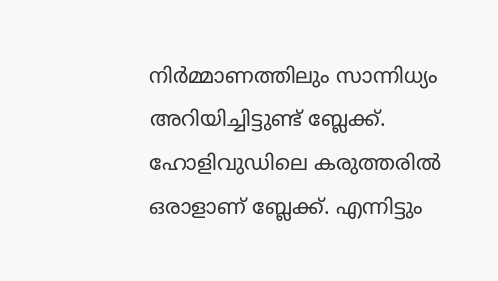നിര്‍മ്മാണത്തിലും സാന്നിധ്യം അറിയിച്ചിട്ടുണ്ട് ബ്ലേക്ക്. ഹോളിവുഡിലെ കരുത്തരില്‍ ഒരാളാണ് ബ്ലേക്ക്. എന്നിട്ടും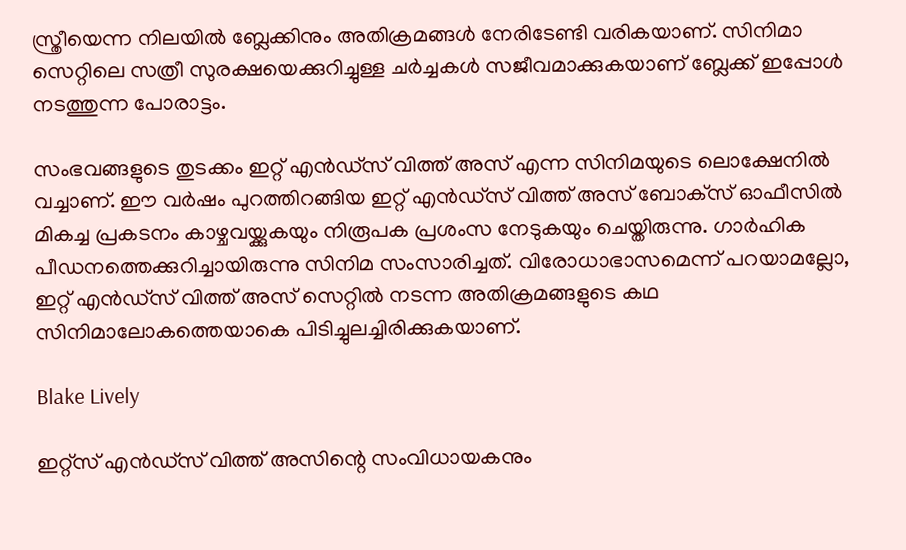സ്ത്രീയെന്ന നിലയില്‍ ബ്ലേക്കിനും അതിക്രമങ്ങള്‍ നേരിടേണ്ടി വരികയാണ്. സിനിമാ സെറ്റിലെ സത്രീ സുരക്ഷയെക്കുറിച്ചുള്ള ചര്‍ച്ചകള്‍ സജീവമാക്കുകയാണ് ബ്ലേക്ക് ഇപ്പോള്‍ നടത്തുന്ന പോരാട്ടം.

സംഭവങ്ങളുടെ തുടക്കം ഇറ്റ് എന്‍ഡ്‌സ് വിത്ത് അസ് എന്ന സിനിമയുടെ ലൊക്ഷേനില്‍ വച്ചാണ്. ഈ വര്‍ഷം പുറത്തിറങ്ങിയ ഇറ്റ് എന്‍ഡ്‌സ് വിത്ത് അസ് ബോക്‌സ് ഓഫീസില്‍ മികച്ച പ്രകടനം കാഴ്ചവയ്ക്കുകയും നിരൂപക പ്രശംസ നേടുകയും ചെയ്തിരുന്നു. ഗാര്‍ഹിക പീഡനത്തെക്കുറിച്ചായിരുന്നു സിനിമ സംസാരിച്ചത്. വിരോധാഭാസമെന്ന് പറയാമല്ലോ, ഇറ്റ് എന്‍ഡ്‌സ് വിത്ത് അസ് സെറ്റില്‍ നടന്ന അതിക്രമങ്ങളുടെ കഥ സിനിമാലോകത്തെയാകെ പിടിച്ചുലച്ചിരിക്കുകയാണ്.

Blake Lively

ഇറ്റ്‌സ് എന്‍ഡ്‌സ് വിത്ത് അസിന്റെ സംവിധായകനും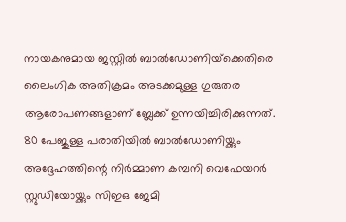നായകനുമായ ജസ്റ്റില്‍ ബാല്‍ഡോണിയ്‌ക്കെതിരെ ലൈംഗിക അതിക്രമം അടക്കമുള്ള ഗുരുതര ആരോപണങ്ങളാണ് ബ്ലേക്ക് ഉന്നയിച്ചിരിക്കുന്നത്. 80 പേജുള്ള പരാതിയില്‍ ബാല്‍ഡോണിയ്ക്കും അദ്ദേഹത്തിന്റെ നിര്‍മ്മാണ കമ്പനി വെഫേയറര്‍ സ്റ്റുഡിയോയ്ക്കും സിഇഒ ജേമി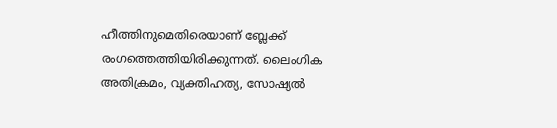ഹീത്തിനുമെതിരെയാണ് ബ്ലേക്ക് രംഗത്തെത്തിയിരിക്കുന്നത്. ലൈംഗിക അതിക്രമം, വ്യക്തിഹത്യ, സോഷ്യല്‍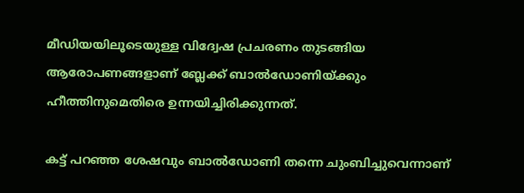മീഡിയയിലൂടെയുള്ള വിദ്വേഷ പ്രചരണം തുടങ്ങിയ ആരോപണങ്ങളാണ് ബ്ലേക്ക് ബാല്‍ഡോണിയ്ക്കും ഹീത്തിനുമെതിരെ ഉന്നയിച്ചിരിക്കുന്നത്.

കട്ട് പറഞ്ഞ ശേഷവും ബാല്‍ഡോണി തന്നെ ചുംബിച്ചുവെന്നാണ്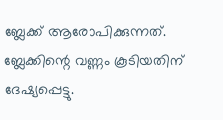ബ്ലേക്ക് ആരോപിക്കുന്നത്. ബ്ലേക്കിന്റെ വണ്ണം കൂടിയതിന് ദേഷ്യപ്പെട്ടു.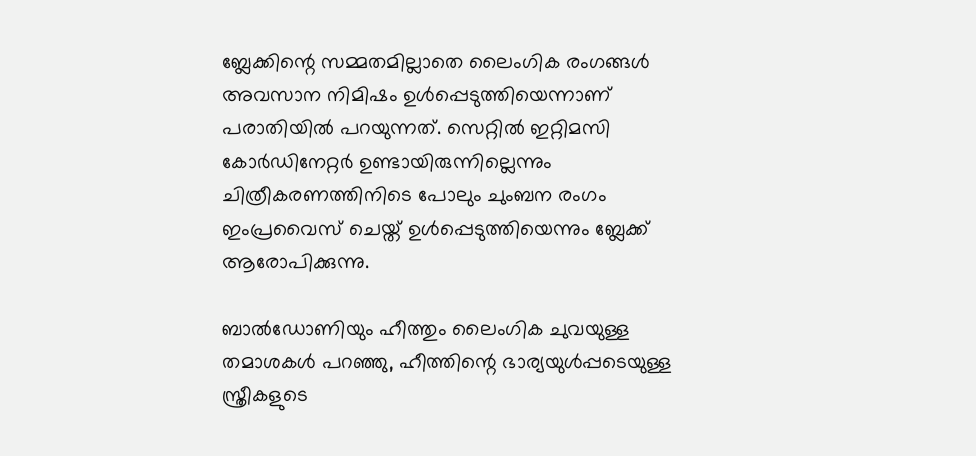ബ്ലേക്കിന്റെ സമ്മതമില്ലാതെ ലൈംഗിക രംഗങ്ങള്‍ അവസാന നിമിഷം ഉള്‍പ്പെടുത്തിയെന്നാണ് പരാതിയില്‍ പറയുന്നത്. സെറ്റില്‍ ഇറ്റിമസി കോര്‍ഡിനേറ്റര്‍ ഉണ്ടായിരുന്നില്ലെന്നും ചിത്രീകരണത്തിനിടെ പോലും ചുംബന രംഗം ഇംപ്രവൈസ് ചെയ്ത് ഉള്‍പ്പെടുത്തിയെന്നും ബ്ലേക്ക് ആരോപിക്കുന്നു.

ബാല്‍ഡോണിയും ഹീത്തും ലൈംഗിക ചുവയുള്ള തമാശകള്‍ പറഞ്ഞു, ഹീത്തിന്റെ ഭാര്യയുള്‍പ്പടെയുള്ള സ്ത്രീകളുടെ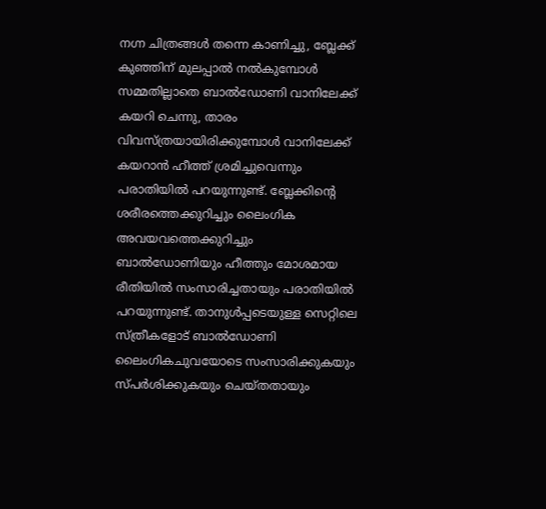നഗ്ന ചിത്രങ്ങള്‍ തന്നെ കാണിച്ചു, ബ്ലേക്ക് കുഞ്ഞിന് മുലപ്പാല്‍ നല്‍കുമ്പോള്‍ സമ്മതില്ലാതെ ബാല്‍ഡോണി വാനിലേക്ക് കയറി ചെന്നു, താരം വിവസ്ത്രയായിരിക്കുമ്പോള്‍ വാനിലേക്ക് കയറാന്‍ ഹീത്ത് ശ്രമിച്ചുവെന്നും പരാതിയില്‍ പറയുന്നുണ്ട്. ബ്ലേക്കിന്റെ ശരീരത്തെക്കുറിച്ചും ലൈംഗിക അവയവത്തെക്കുറിച്ചും ബാല്‍ഡോണിയും ഹീത്തും മോശമായ രീതിയില്‍ സംസാരിച്ചതായും പരാതിയില്‍ പറയുന്നുണ്ട്. താനുള്‍പ്പടെയുള്ള സെറ്റിലെ സ്ത്രീകളോട് ബാല്‍ഡോണി ലൈംഗികചുവയോടെ സംസാരിക്കുകയും സ്പര്‍ശിക്കുകയും ചെയ്തതായും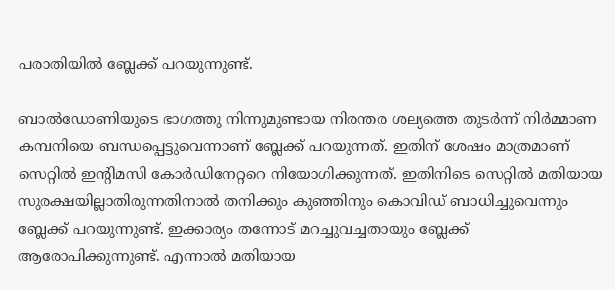പരാതിയില്‍ ബ്ലേക്ക് പറയുന്നുണ്ട്.

ബാല്‍ഡോണിയുടെ ഭാഗത്തു നിന്നുമുണ്ടായ നിരന്തര ശല്യത്തെ തുടര്‍ന്ന് നിര്‍മ്മാണ കമ്പനിയെ ബന്ധപ്പെട്ടുവെന്നാണ് ബ്ലേക്ക് പറയുന്നത്. ഇതിന് ശേഷം മാത്രമാണ് സെറ്റില്‍ ഇന്റിമസി കോര്‍ഡിനേറ്ററെ നിയോഗിക്കുന്നത്. ഇതിനിടെ സെറ്റില്‍ മതിയായ സുരക്ഷയില്ലാതിരുന്നതിനാല്‍ തനിക്കും കുഞ്ഞിനും കൊവിഡ് ബാധിച്ചുവെന്നും ബ്ലേക്ക് പറയുന്നുണ്ട്. ഇക്കാര്യം തന്നോട് മറച്ചുവച്ചതായും ബ്ലേക്ക് ആരോപിക്കുന്നുണ്ട്. എന്നാല്‍ മതിയായ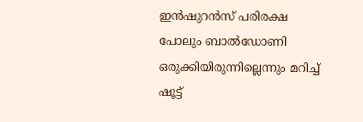ഇന്‍ഷുറന്‍സ് പരിരക്ഷ പോലും ബാല്‍ഡോണി ഒരുക്കിയിരുന്നില്ലെന്നും മറിച്ച് ഷൂട്ട്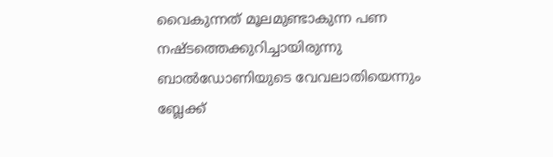വൈകുന്നത് മൂലമുണ്ടാകുന്ന പണ നഷ്ടത്തെക്കുറിച്ചായിരുന്നു ബാല്‍ഡോണിയുടെ വേവലാതിയെന്നും ബ്ലേക്ക്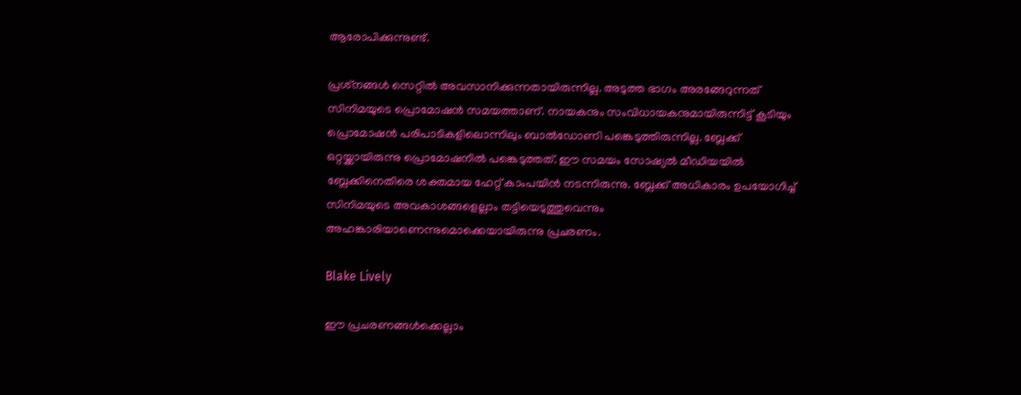ആരോപിക്കുന്നുണ്ട്.

പ്രശ്‌നങ്ങള്‍ സെറ്റില്‍ അവസാനിക്കുന്നതായിരുന്നില്ല. അടുത്ത ഭാഗം അരങ്ങേറുന്നത് സിനിമയുടെ പ്രൊമോഷന്‍ സമയത്താണ്. നായകനും സംവിധായകനുമായിരുന്നിട്ട് കൂടിയും പ്രൊമോഷന്‍ പരിപാടികളിലൊന്നിലും ബാല്‍ഡോണി പങ്കെടുത്തിരുന്നില്ല. ബ്ലേക്ക് ഒറ്റയ്ക്കായിരുന്നു പ്രൊമോഷനില്‍ പങ്കെടുത്തത്. ഈ സമയം സോഷ്യല്‍ മീഡിയയില്‍ ബ്ലേക്കിനെതിരെ ശക്തമായ ഹേറ്റ് കാംപയിന്‍ നടന്നിരുന്നു. ബ്ലേക്ക് അധികാരം ഉപയോഗിച്ച് സിനിമയുടെ അവകാശങ്ങളെല്ലാം തട്ടിയെടുത്തുവെന്നും അഹങ്കാരിയാണെന്നുമൊക്കെയായിരുന്നു പ്രചരണം.

Blake Lively

ഈ പ്രചരണങ്ങള്‍ക്കെല്ലാം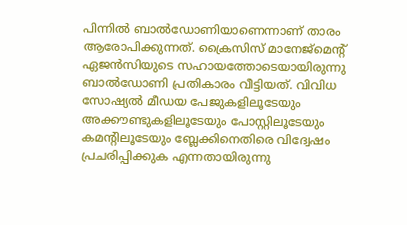പിന്നില്‍ ബാല്‍ഡോണിയാണെന്നാണ് താരം ആരോപിക്കുന്നത്. ക്രൈസിസ് മാനേജ്‌മെന്റ് ഏജന്‍സിയുടെ സഹായത്തോടെയായിരുന്നു ബാല്‍ഡോണി പ്രതികാരം വീട്ടിയത്. വിവിധ സോഷ്യല്‍ മീഡയ പേജുകളിലൂടേയും അക്കൗണ്ടുകളിലൂടേയും പോസ്റ്റിലൂടേയും കമന്റിലൂടേയും ബ്ലേക്കിനെതിരെ വിദ്വേഷം പ്രചരിപ്പിക്കുക എന്നതായിരുന്നു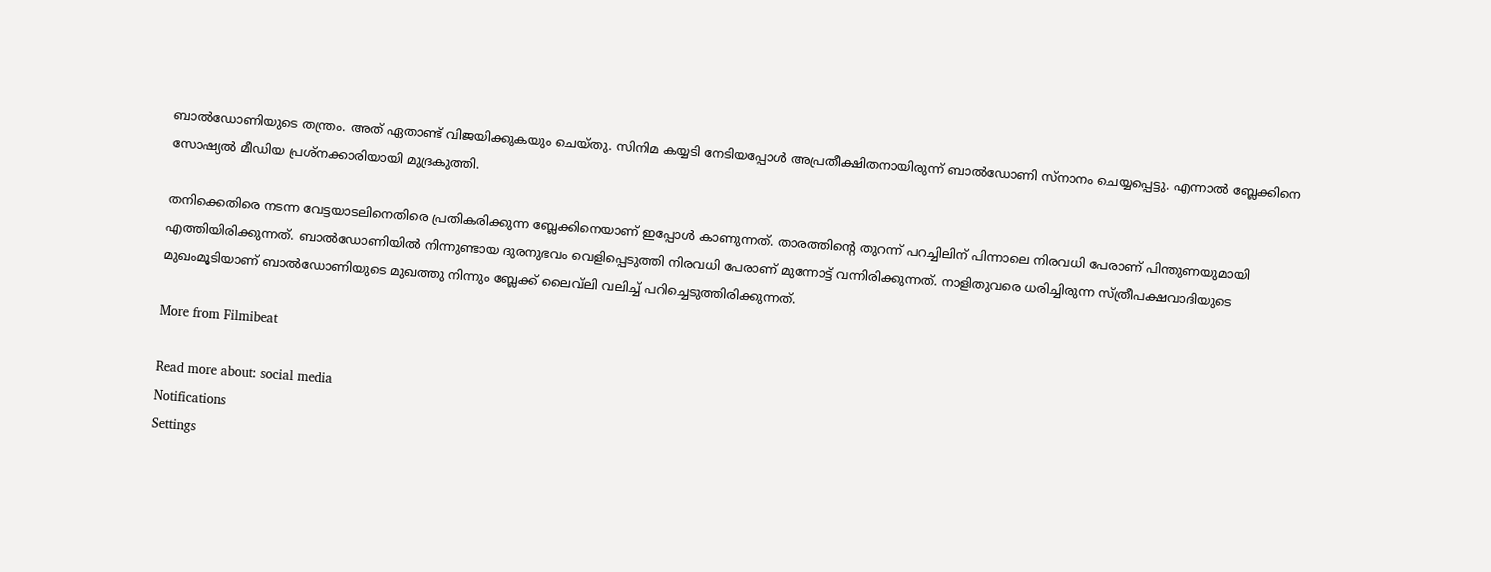ബാല്‍ഡോണിയുടെ തന്ത്രം. അത് ഏതാണ്ട് വിജയിക്കുകയും ചെയ്തു. സിനിമ കയ്യടി നേടിയപ്പോള്‍ അപ്രതീക്ഷിതനായിരുന്ന് ബാല്‍ഡോണി സ്‌നാനം ചെയ്യപ്പെട്ടു. എന്നാല്‍ ബ്ലേക്കിനെ സോഷ്യല്‍ മീഡിയ പ്രശ്‌നക്കാരിയായി മുദ്രകുത്തി.

തനിക്കെതിരെ നടന്ന വേട്ടയാടലിനെതിരെ പ്രതികരിക്കുന്ന ബ്ലേക്കിനെയാണ് ഇപ്പോള്‍ കാണുന്നത്. താരത്തിന്റെ തുറന്ന് പറച്ചിലിന് പിന്നാലെ നിരവധി പേരാണ് പിന്തുണയുമായി എത്തിയിരിക്കുന്നത്. ബാല്‍ഡോണിയില്‍ നിന്നുണ്ടായ ദുരനുഭവം വെളിപ്പെടുത്തി നിരവധി പേരാണ് മുന്നോട്ട് വന്നിരിക്കുന്നത്. നാളിതുവരെ ധരിച്ചിരുന്ന സ്ത്രീപക്ഷവാദിയുടെ മുഖംമൂടിയാണ് ബാല്‍ഡോണിയുടെ മുഖത്തു നിന്നും ബ്ലേക്ക് ലൈവ്‌ലി വലിച്ച് പറിച്ചെടുത്തിരിക്കുന്നത്.

More from Filmibeat

Read more about: social media
Notifications
Settings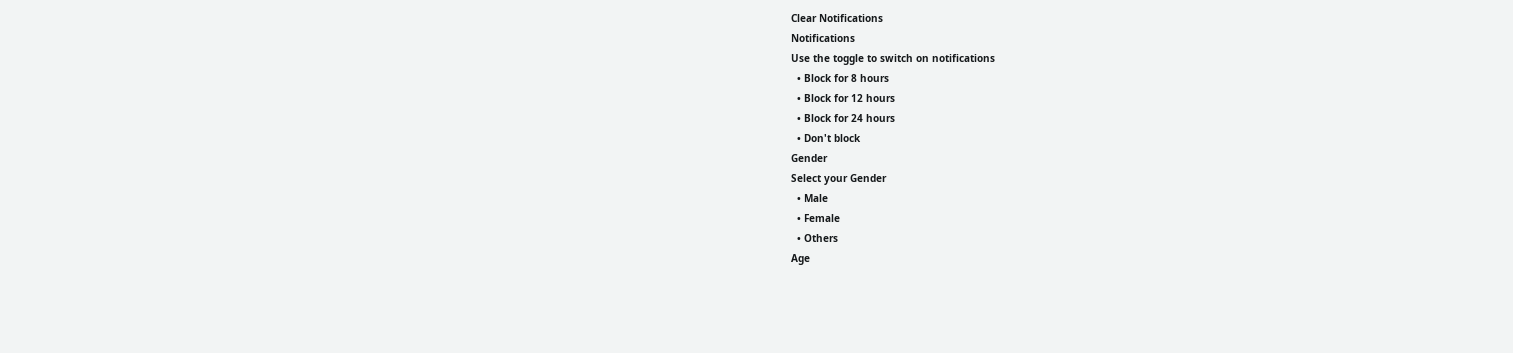Clear Notifications
Notifications
Use the toggle to switch on notifications
  • Block for 8 hours
  • Block for 12 hours
  • Block for 24 hours
  • Don't block
Gender
Select your Gender
  • Male
  • Female
  • Others
Age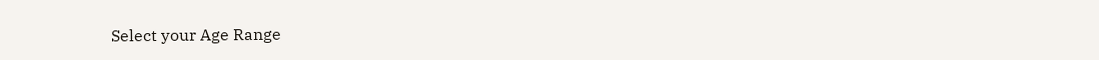Select your Age Range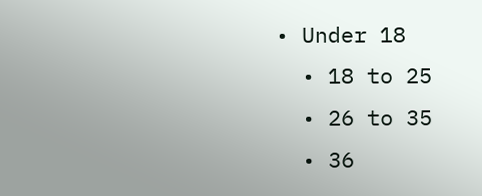• Under 18
  • 18 to 25
  • 26 to 35
  • 36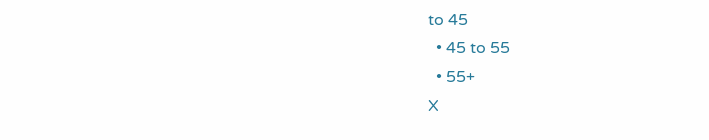to 45
  • 45 to 55
  • 55+
X